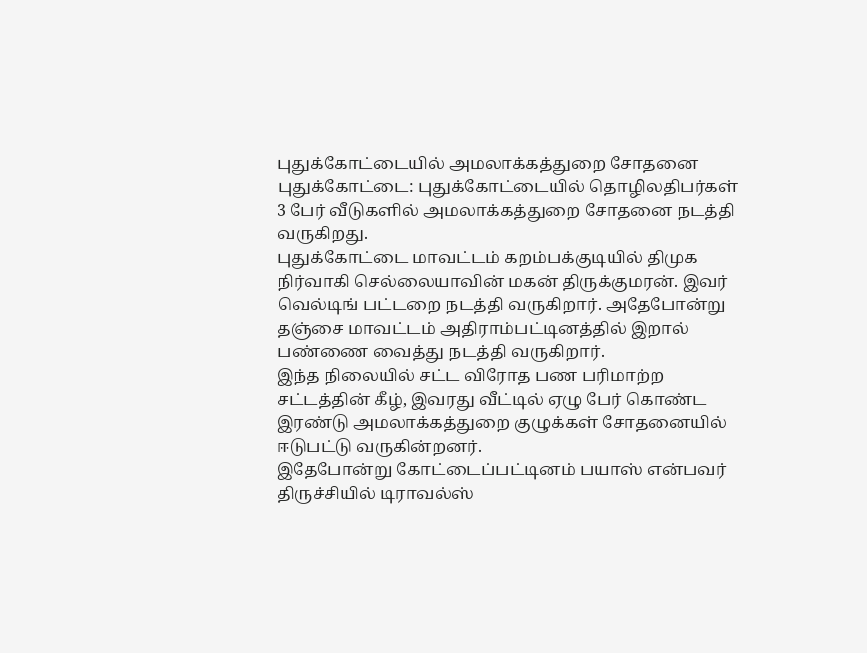புதுக்கோட்டையில் அமலாக்கத்துறை சோதனை
புதுக்கோட்டை: புதுக்கோட்டையில் தொழிலதிபர்கள் 3 பேர் வீடுகளில் அமலாக்கத்துறை சோதனை நடத்தி வருகிறது.
புதுக்கோட்டை மாவட்டம் கறம்பக்குடியில் திமுக நிர்வாகி செல்லையாவின் மகன் திருக்குமரன். இவர் வெல்டிங் பட்டறை நடத்தி வருகிறார். அதேபோன்று தஞ்சை மாவட்டம் அதிராம்பட்டினத்தில் இறால் பண்ணை வைத்து நடத்தி வருகிறார்.
இந்த நிலையில் சட்ட விரோத பண பரிமாற்ற சட்டத்தின் கீழ், இவரது வீட்டில் ஏழு பேர் கொண்ட இரண்டு அமலாக்கத்துறை குழுக்கள் சோதனையில் ஈடுபட்டு வருகின்றனர்.
இதேபோன்று கோட்டைப்பட்டினம் பயாஸ் என்பவர் திருச்சியில் டிராவல்ஸ்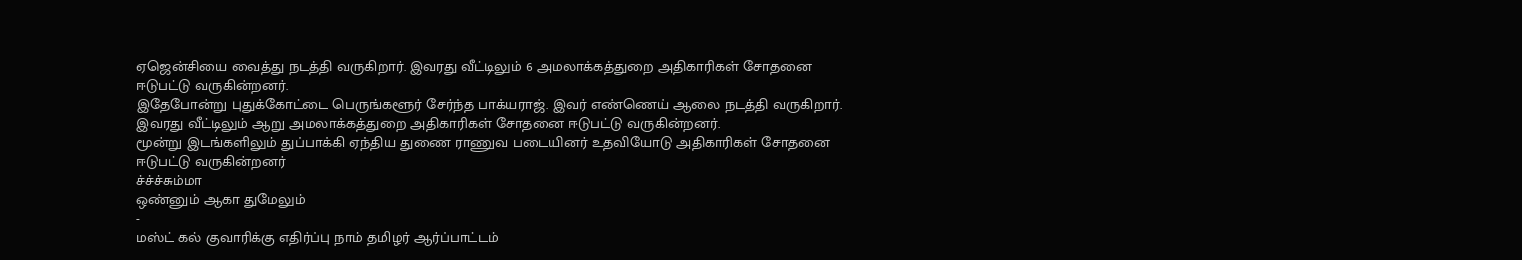ஏஜென்சியை வைத்து நடத்தி வருகிறார். இவரது வீட்டிலும் 6 அமலாக்கத்துறை அதிகாரிகள் சோதனை ஈடுபட்டு வருகின்றனர்.
இதேபோன்று புதுக்கோட்டை பெருங்களூர் சேர்ந்த பாக்யராஜ். இவர் எண்ணெய் ஆலை நடத்தி வருகிறார். இவரது வீட்டிலும் ஆறு அமலாக்கத்துறை அதிகாரிகள் சோதனை ஈடுபட்டு வருகின்றனர்.
மூன்று இடங்களிலும் துப்பாக்கி ஏந்திய துணை ராணுவ படையினர் உதவியோடு அதிகாரிகள் சோதனை ஈடுபட்டு வருகின்றனர்
ச்ச்ச்சும்மா
ஒண்னும் ஆகா துமேலும்
-
மஸ்ட் கல் குவாரிக்கு எதிர்ப்பு நாம் தமிழர் ஆர்ப்பாட்டம்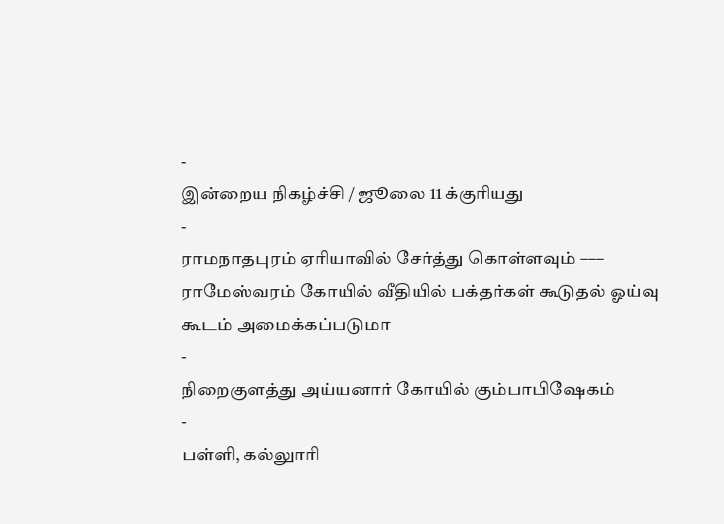-
இன்றைய நிகழ்ச்சி / ஜூலை 11 க்குரியது
-
ராமநாதபுரம் ஏரியாவில் சேர்த்து கொள்ளவும் ––– ராமேஸ்வரம் கோயில் வீதியில் பக்தர்கள் கூடுதல் ஓய்வு கூடம் அமைக்கப்படுமா
-
நிறைகுளத்து அய்யனார் கோயில் கும்பாபிஷேகம்
-
பள்ளி, கல்லுாரி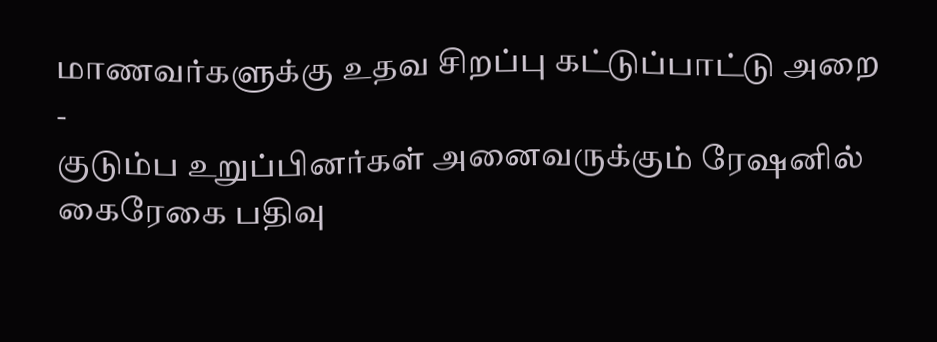மாணவர்களுக்கு உதவ சிறப்பு கட்டுப்பாட்டு அறை
-
குடும்ப உறுப்பினர்கள் அனைவருக்கும் ரேஷனில் கைரேகை பதிவு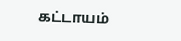கட்டாயம்